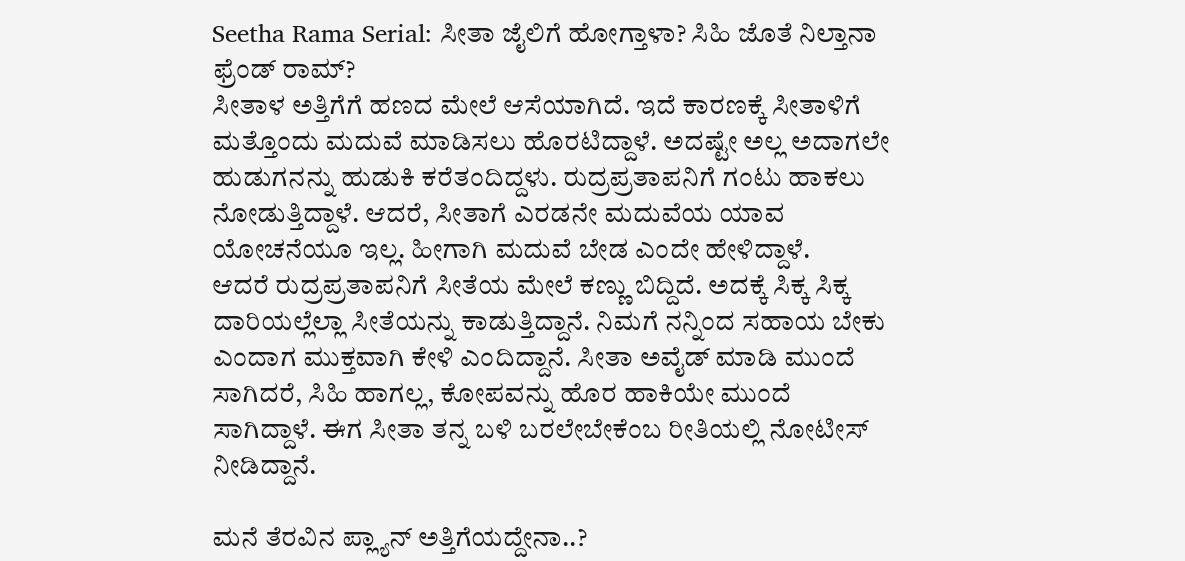Seetha Rama Serial: ಸೀತಾ ಜೈಲಿಗೆ ಹೋಗ್ತಾಳಾ? ಸಿಹಿ ಜೊತೆ ನಿಲ್ತಾನಾ ಫ್ರೆಂಡ್ ರಾಮ್?
ಸೀತಾಳ ಅತ್ತಿಗೆಗೆ ಹಣದ ಮೇಲೆ ಆಸೆಯಾಗಿದೆ. ಇದೆ ಕಾರಣಕ್ಕೆ ಸೀತಾಳಿಗೆ ಮತ್ತೊಂದು ಮದುವೆ ಮಾಡಿಸಲು ಹೊರಟಿದ್ದಾಳೆ. ಅದಷ್ಟೇ ಅಲ್ಲ ಅದಾಗಲೇ ಹುಡುಗನನ್ನು ಹುಡುಕಿ ಕರೆತಂದಿದ್ದಳು. ರುದ್ರಪ್ರತಾಪನಿಗೆ ಗಂಟು ಹಾಕಲು ನೋಡುತ್ತಿದ್ದಾಳೆ. ಆದರೆ, ಸೀತಾಗೆ ಎರಡನೇ ಮದುವೆಯ ಯಾವ ಯೋಚನೆಯೂ ಇಲ್ಲ. ಹೀಗಾಗಿ ಮದುವೆ ಬೇಡ ಎಂದೇ ಹೇಳಿದ್ದಾಳೆ.
ಆದರೆ ರುದ್ರಪ್ರತಾಪನಿಗೆ ಸೀತೆಯ ಮೇಲೆ ಕಣ್ಣು ಬಿದ್ದಿದೆ. ಅದಕ್ಕೆ ಸಿಕ್ಕ ಸಿಕ್ಕ ದಾರಿಯಲ್ಲೆಲ್ಲಾ ಸೀತೆಯನ್ನು ಕಾಡುತ್ತಿದ್ದಾನೆ. ನಿಮಗೆ ನನ್ನಿಂದ ಸಹಾಯ ಬೇಕು ಎಂದಾಗ ಮುಕ್ತವಾಗಿ ಕೇಳಿ ಎಂದಿದ್ದಾನೆ. ಸೀತಾ ಅವೈಡ್ ಮಾಡಿ ಮುಂದೆ ಸಾಗಿದರೆ, ಸಿಹಿ ಹಾಗಲ್ಲ, ಕೋಪವನ್ನು ಹೊರ ಹಾಕಿಯೇ ಮುಂದೆ ಸಾಗಿದ್ದಾಳೆ. ಈಗ ಸೀತಾ ತನ್ನ ಬಳಿ ಬರಲೇಬೇಕೆಂಬ ರೀತಿಯಲ್ಲಿ ನೋಟೀಸ್ ನೀಡಿದ್ದಾನೆ.

ಮನೆ ತೆರವಿನ ಪ್ಲ್ಯಾನ್ ಅತ್ತಿಗೆಯದ್ದೇನಾ..?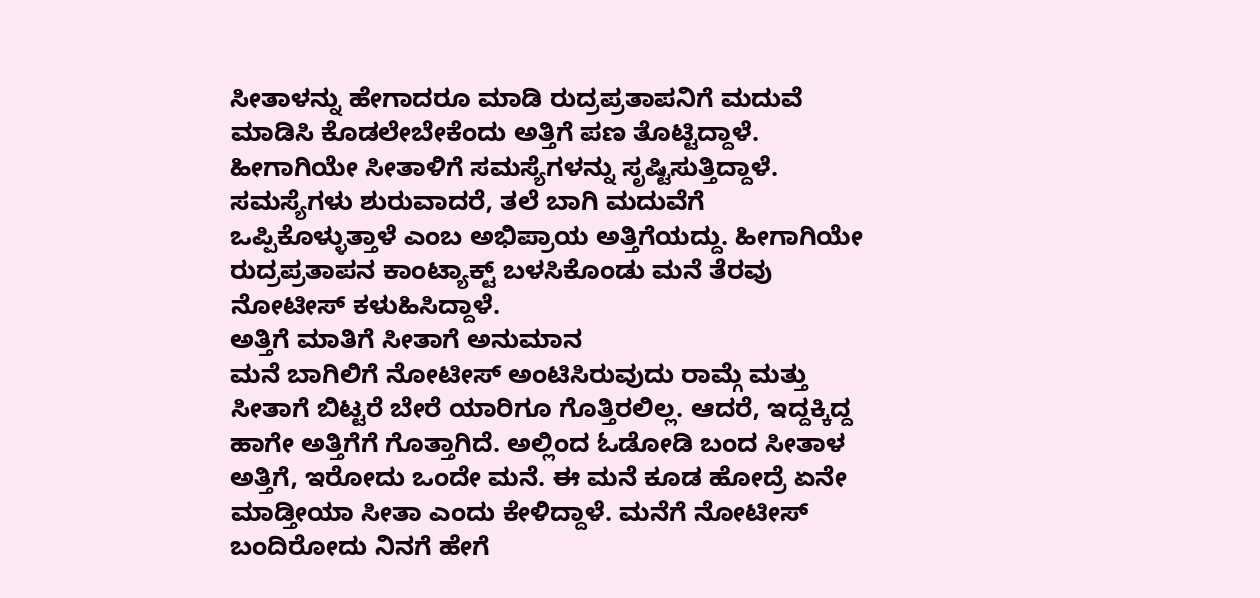ಸೀತಾಳನ್ನು ಹೇಗಾದರೂ ಮಾಡಿ ರುದ್ರಪ್ರತಾಪನಿಗೆ ಮದುವೆ ಮಾಡಿಸಿ ಕೊಡಲೇಬೇಕೆಂದು ಅತ್ತಿಗೆ ಪಣ ತೊಟ್ಟಿದ್ದಾಳೆ. ಹೀಗಾಗಿಯೇ ಸೀತಾಳಿಗೆ ಸಮಸ್ಯೆಗಳನ್ನು ಸೃಷ್ಟಿಸುತ್ತಿದ್ದಾಳೆ. ಸಮಸ್ಯೆಗಳು ಶುರುವಾದರೆ, ತಲೆ ಬಾಗಿ ಮದುವೆಗೆ ಒಪ್ಪಿಕೊಳ್ಳುತ್ತಾಳೆ ಎಂಬ ಅಭಿಪ್ರಾಯ ಅತ್ತಿಗೆಯದ್ದು. ಹೀಗಾಗಿಯೇ ರುದ್ರಪ್ರತಾಪನ ಕಾಂಟ್ಯಾಕ್ಟ್ ಬಳಸಿಕೊಂಡು ಮನೆ ತೆರವು ನೋಟೀಸ್ ಕಳುಹಿಸಿದ್ದಾಳೆ.
ಅತ್ತಿಗೆ ಮಾತಿಗೆ ಸೀತಾಗೆ ಅನುಮಾನ
ಮನೆ ಬಾಗಿಲಿಗೆ ನೋಟೀಸ್ ಅಂಟಿಸಿರುವುದು ರಾಮ್ಗೆ ಮತ್ತು ಸೀತಾಗೆ ಬಿಟ್ಟರೆ ಬೇರೆ ಯಾರಿಗೂ ಗೊತ್ತಿರಲಿಲ್ಲ. ಆದರೆ, ಇದ್ದಕ್ಕಿದ್ದ ಹಾಗೇ ಅತ್ತಿಗೆಗೆ ಗೊತ್ತಾಗಿದೆ. ಅಲ್ಲಿಂದ ಓಡೋಡಿ ಬಂದ ಸೀತಾಳ ಅತ್ತಿಗೆ, ಇರೋದು ಒಂದೇ ಮನೆ. ಈ ಮನೆ ಕೂಡ ಹೋದ್ರೆ ಏನೇ ಮಾಡ್ತೀಯಾ ಸೀತಾ ಎಂದು ಕೇಳಿದ್ದಾಳೆ. ಮನೆಗೆ ನೋಟೀಸ್ ಬಂದಿರೋದು ನಿನಗೆ ಹೇಗೆ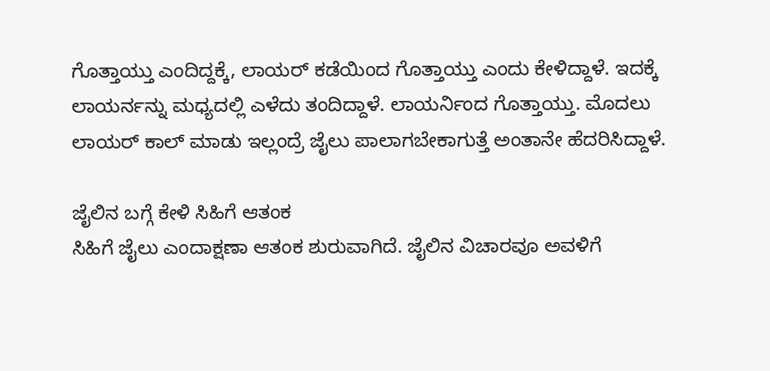ಗೊತ್ತಾಯ್ತು ಎಂದಿದ್ದಕ್ಕೆ, ಲಾಯರ್ ಕಡೆಯಿಂದ ಗೊತ್ತಾಯ್ತು ಎಂದು ಕೇಳಿದ್ದಾಳೆ. ಇದಕ್ಕೆ ಲಾಯರ್ನನ್ನು ಮಧ್ಯದಲ್ಲಿ ಎಳೆದು ತಂದಿದ್ದಾಳೆ. ಲಾಯರ್ನಿಂದ ಗೊತ್ತಾಯ್ತು. ಮೊದಲು ಲಾಯರ್ ಕಾಲ್ ಮಾಡು ಇಲ್ಲಂದ್ರೆ ಜೈಲು ಪಾಲಾಗಬೇಕಾಗುತ್ತೆ ಅಂತಾನೇ ಹೆದರಿಸಿದ್ದಾಳೆ.

ಜೈಲಿನ ಬಗ್ಗೆ ಕೇಳಿ ಸಿಹಿಗೆ ಆತಂಕ
ಸಿಹಿಗೆ ಜೈಲು ಎಂದಾಕ್ಷಣಾ ಆತಂಕ ಶುರುವಾಗಿದೆ. ಜೈಲಿನ ವಿಚಾರವೂ ಅವಳಿಗೆ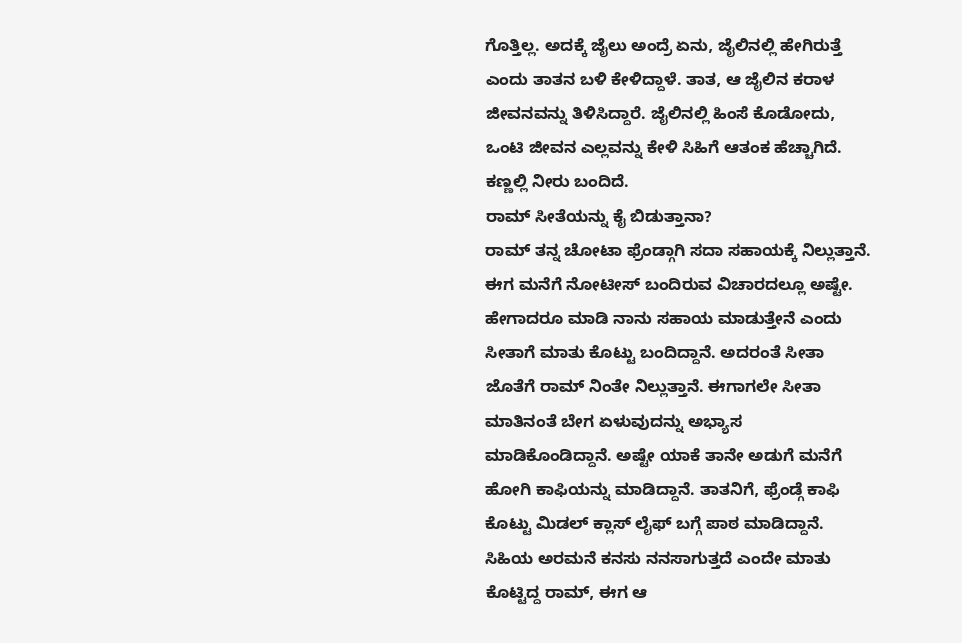ಗೊತ್ತಿಲ್ಲ. ಅದಕ್ಕೆ ಜೈಲು ಅಂದ್ರೆ ಏನು, ಜೈಲಿನಲ್ಲಿ ಹೇಗಿರುತ್ತೆ ಎಂದು ತಾತನ ಬಳಿ ಕೇಳಿದ್ದಾಳೆ. ತಾತ, ಆ ಜೈಲಿನ ಕರಾಳ ಜೀವನವನ್ನು ತಿಳಿಸಿದ್ದಾರೆ. ಜೈಲಿನಲ್ಲಿ ಹಿಂಸೆ ಕೊಡೋದು, ಒಂಟಿ ಜೀವನ ಎಲ್ಲವನ್ನು ಕೇಳಿ ಸಿಹಿಗೆ ಆತಂಕ ಹೆಚ್ಚಾಗಿದೆ. ಕಣ್ಣಲ್ಲಿ ನೀರು ಬಂದಿದೆ.
ರಾಮ್ ಸೀತೆಯನ್ನು ಕೈ ಬಿಡುತ್ತಾನಾ?
ರಾಮ್ ತನ್ನ ಚೋಟಾ ಫ್ರೆಂಡ್ಗಾಗಿ ಸದಾ ಸಹಾಯಕ್ಕೆ ನಿಲ್ಲುತ್ತಾನೆ. ಈಗ ಮನೆಗೆ ನೋಟೀಸ್ ಬಂದಿರುವ ವಿಚಾರದಲ್ಲೂ ಅಷ್ಟೇ. ಹೇಗಾದರೂ ಮಾಡಿ ನಾನು ಸಹಾಯ ಮಾಡುತ್ತೇನೆ ಎಂದು ಸೀತಾಗೆ ಮಾತು ಕೊಟ್ಟು ಬಂದಿದ್ದಾನೆ. ಅದರಂತೆ ಸೀತಾ ಜೊತೆಗೆ ರಾಮ್ ನಿಂತೇ ನಿಲ್ಲುತ್ತಾನೆ. ಈಗಾಗಲೇ ಸೀತಾ ಮಾತಿನಂತೆ ಬೇಗ ಏಳುವುದನ್ನು ಅಭ್ಯಾಸ ಮಾಡಿಕೊಂಡಿದ್ದಾನೆ. ಅಷ್ಟೇ ಯಾಕೆ ತಾನೇ ಅಡುಗೆ ಮನೆಗೆ ಹೋಗಿ ಕಾಫಿಯನ್ನು ಮಾಡಿದ್ದಾನೆ. ತಾತನಿಗೆ, ಫ್ರೆಂಡ್ಗೆ ಕಾಫಿ ಕೊಟ್ಟು ಮಿಡಲ್ ಕ್ಲಾಸ್ ಲೈಫ್ ಬಗ್ಗೆ ಪಾಠ ಮಾಡಿದ್ದಾನೆ. ಸಿಹಿಯ ಅರಮನೆ ಕನಸು ನನಸಾಗುತ್ತದೆ ಎಂದೇ ಮಾತು ಕೊಟ್ಟಿದ್ದ ರಾಮ್, ಈಗ ಆ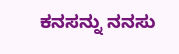ಕನಸನ್ನು ನನಸು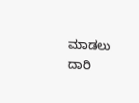ಮಾಡಲು ದಾರಿ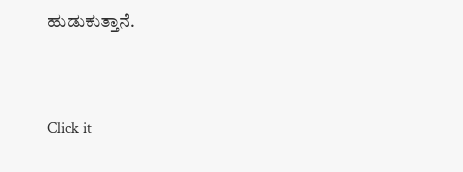ಹುಡುಕುತ್ತಾನೆ.


Click it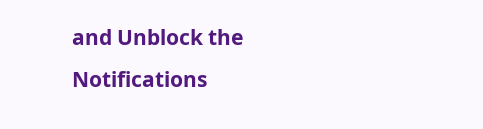and Unblock the Notifications